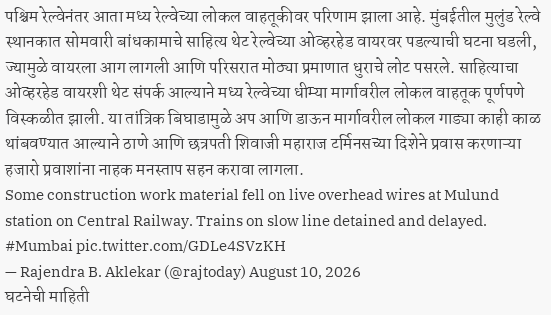पश्चिम रेल्वेनंतर आता मध्य रेल्वेच्या लोकल वाहतूकीवर परिणाम झाला आहे. मुंबईतील मुलुंड रेल्वे स्थानकात सोमवारी बांधकामाचे साहित्य थेट रेल्वेच्या ओव्हरहेड वायरवर पडल्याची घटना घडली, ज्यामुळे वायरला आग लागली आणि परिसरात मोठ्या प्रमाणात धुराचे लोट पसरले. साहित्याचा ओव्हरहेड वायरशी थेट संपर्क आल्याने मध्य रेल्वेच्या धीम्या मार्गावरील लोकल वाहतूक पूर्णपणे विस्कळीत झाली. या तांत्रिक बिघाडामुळे अप आणि डाऊन मार्गावरील लोकल गाड्या काही काळ थांबवण्यात आल्याने ठाणे आणि छत्रपती शिवाजी महाराज टर्मिनसच्या दिशेने प्रवास करणाऱ्या हजारो प्रवाशांना नाहक मनस्ताप सहन करावा लागला.
Some construction work material fell on live overhead wires at Mulund station on Central Railway. Trains on slow line detained and delayed. #Mumbai pic.twitter.com/GDLe4SVzKH
— Rajendra B. Aklekar (@rajtoday) August 10, 2026
घटनेची माहिती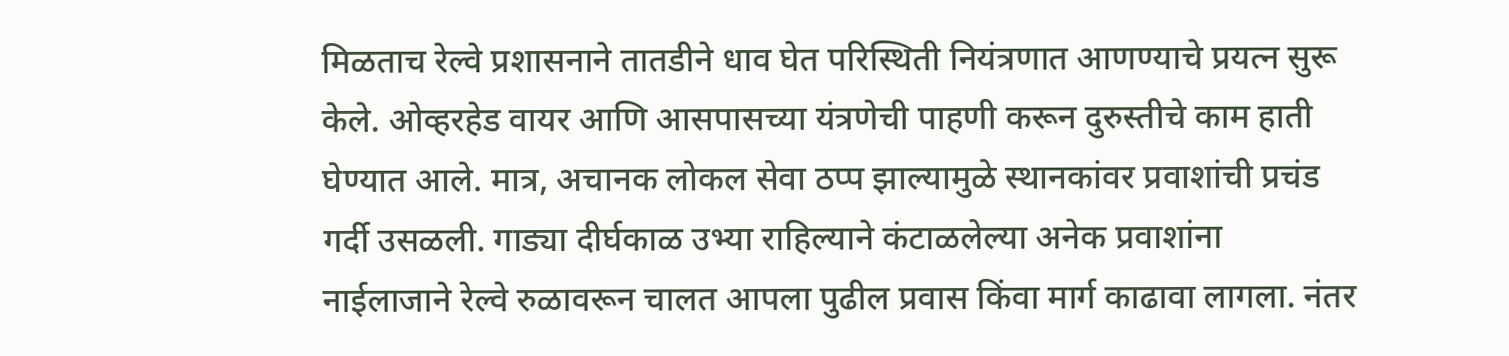मिळताच रेल्वे प्रशासनाने तातडीने धाव घेत परिस्थिती नियंत्रणात आणण्याचे प्रयत्न सुरू केले. ओव्हरहेड वायर आणि आसपासच्या यंत्रणेची पाहणी करून दुरुस्तीचे काम हाती घेण्यात आले. मात्र, अचानक लोकल सेवा ठप्प झाल्यामुळे स्थानकांवर प्रवाशांची प्रचंड गर्दी उसळली. गाड्या दीर्घकाळ उभ्या राहिल्याने कंटाळलेल्या अनेक प्रवाशांना नाईलाजाने रेल्वे रुळावरून चालत आपला पुढील प्रवास किंवा मार्ग काढावा लागला. नंतर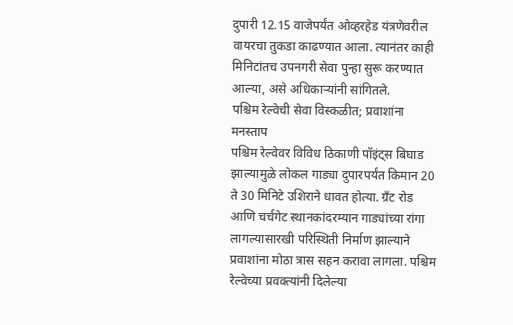दुपारी 12.15 वाजेपर्यंत ओव्हरहेड यंत्रणेवरील वायरचा तुकडा काढण्यात आला. त्यानंतर काही मिनिटांतच उपनगरी सेवा पुन्हा सुरू करण्यात आल्या, असे अधिकाऱ्यांनी सांगितले.
पश्चिम रेल्वेची सेवा विस्कळीत; प्रवाशांना मनस्ताप
पश्चिम रेल्वेवर विविध ठिकाणी पॉइंट्स बिघाड झाल्यामुळे लोकल गाड्या दुपारपर्यंत किमान 20 ते 30 मिनिटे उशिराने धावत होत्या. ग्रँट रोड आणि चर्चगेट स्थानकांदरम्यान गाड्यांच्या रांगा लागल्यासारखी परिस्थिती निर्माण झाल्याने प्रवाशांना मोठा त्रास सहन करावा लागला. पश्चिम रेल्वेच्या प्रवक्त्यांनी दिलेल्या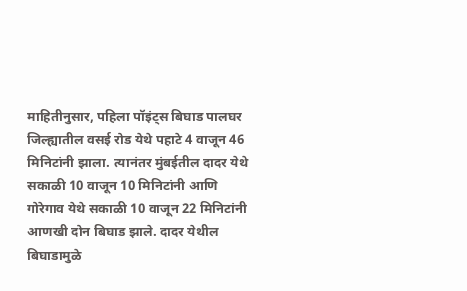माहितीनुसार, पहिला पॉइंट्स बिघाड पालघर जिल्ह्यातील वसई रोड येथे पहाटे 4 वाजून 46 मिनिटांनी झाला. त्यानंतर मुंबईतील दादर येथे सकाळी 10 वाजून 10 मिनिटांनी आणि गोरेगाव येथे सकाळी 10 वाजून 22 मिनिटांनी आणखी दोन बिघाड झाले. दादर येथील बिघाडामुळे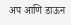अप आणि डाऊन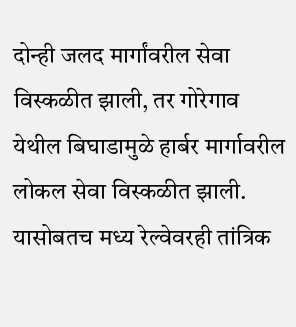दोन्ही जलद मार्गांवरील सेवा विस्कळीत झाली, तर गोरेगाव येथील बिघाडामुळे हार्बर मार्गावरील लोकल सेवा विस्कळीत झाली. यासोबतच मध्य रेल्वेवरही तांत्रिक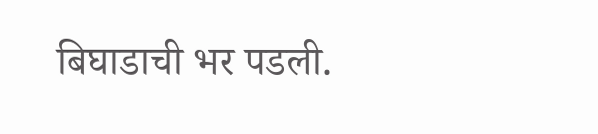बिघाडाची भर पडली.